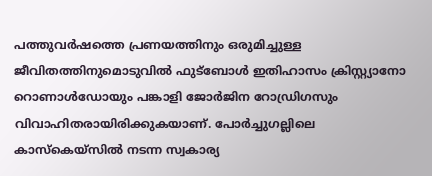പത്തുവർഷത്തെ പ്രണയത്തിനും ഒരുമിച്ചുള്ള ജീവിതത്തിനുമൊടുവിൽ ഫുട്ബോൾ ഇതിഹാസം ക്രിസ്റ്റ്യാനോ റൊണാൾഡോയും പങ്കാളി ജോർജിന റോഡ്രിഗസും വിവാഹിതരായിരിക്കുകയാണ്. പോർച്ചുഗല്ലിലെ കാസ്കെയ്സിൽ നടന്ന സ്വകാര്യ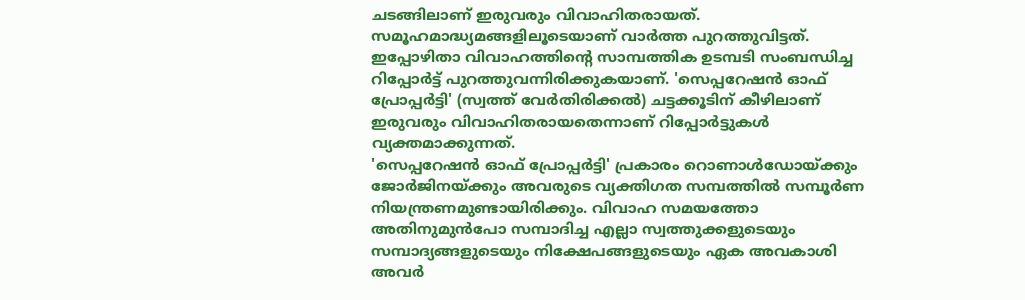ചടങ്ങിലാണ് ഇരുവരും വിവാഹിതരായത്. സമൂഹമാദ്ധ്യമങ്ങളിലൂടെയാണ് വാർത്ത പുറത്തുവിട്ടത്. ഇപ്പോഴിതാ വിവാഹത്തിന്റെ സാമ്പത്തിക ഉടമ്പടി സംബന്ധിച്ച റിപ്പോർട്ട് പുറത്തുവന്നിരിക്കുകയാണ്. 'സെപ്പറേഷൻ ഓഫ് പ്രോപ്പർട്ടി' (സ്വത്ത് വേർതിരിക്കൽ) ചട്ടക്കൂടിന് കീഴിലാണ് ഇരുവരും വിവാഹിതരായതെന്നാണ് റിപ്പോർട്ടുകൾ വ്യക്തമാക്കുന്നത്.
'സെപ്പറേഷൻ ഓഫ് പ്രോപ്പർട്ടി' പ്രകാരം റൊണാൾഡോയ്ക്കും ജോർജിനയ്ക്കും അവരുടെ വ്യക്തിഗത സമ്പത്തിൽ സമ്പൂർണ നിയന്ത്രണമുണ്ടായിരിക്കും. വിവാഹ സമയത്തോ അതിനുമുൻപോ സമ്പാദിച്ച എല്ലാ സ്വത്തുക്കളുടെയും സമ്പാദ്യങ്ങളുടെയും നിക്ഷേപങ്ങളുടെയും ഏക അവകാശി അവർ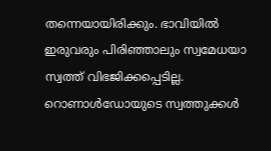തന്നെയായിരിക്കും. ഭാവിയിൽ ഇരുവരും പിരിഞ്ഞാലും സ്വമേധയാ സ്വത്ത് വിഭജിക്കപ്പെടില്ല. റൊണാൾഡോയുടെ സ്വത്തുക്കൾ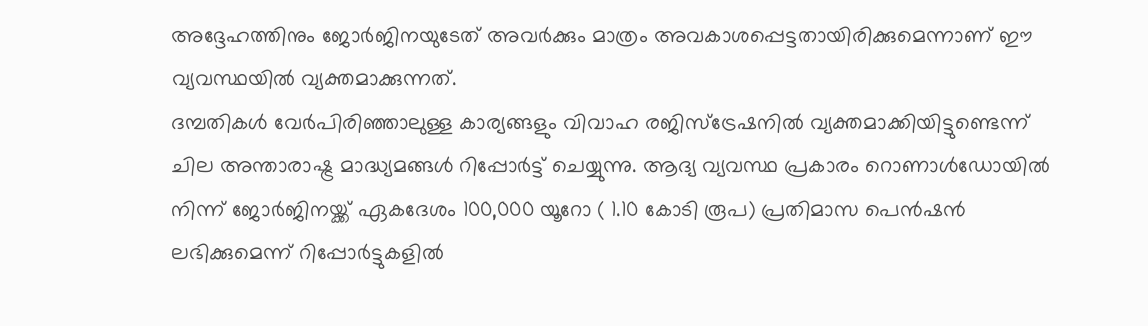അദ്ദേഹത്തിനും ജോർജിനയുടേത് അവർക്കും മാത്രം അവകാശപ്പെട്ടതായിരിക്കുമെന്നാണ് ഈ വ്യവസ്ഥയിൽ വ്യക്തമാക്കുന്നത്.
ദമ്പതികൾ വേർപിരിഞ്ഞാലുള്ള കാര്യങ്ങളും വിവാഹ രജിസ്ട്രേഷനിൽ വ്യക്തമാക്കിയിട്ടുണ്ടെന്ന് ചില അന്താരാഷ്ട്ര മാദ്ധ്യമങ്ങൾ റിപ്പോർട്ട് ചെയ്യുന്നു. ആദ്യ വ്യവസ്ഥ പ്രകാരം റൊണാൾഡോയിൽ നിന്ന് ജോർജിനയ്ക്ക് ഏകദേശം 100,000 യൂറോ ( 1.10 കോടി രൂപ) പ്രതിമാസ പെൻഷൻ ലഭിക്കുമെന്ന് റിപ്പോർട്ടുകളിൽ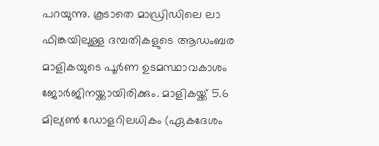പറയുന്നു. കൂടാതെ മാഡ്രിഡിലെ ലാ ഫിങ്കയിലുള്ള ദമ്പതികളുടെ ആഡംബര മാളികയുടെ പൂർണ ഉടമസ്ഥാവകാശം ജോർജിനയ്ക്കായിരിക്കും. മാളികയ്ക്ക് 5.6 മില്യൺ ഡോളറിലധികം (ഏകദേശം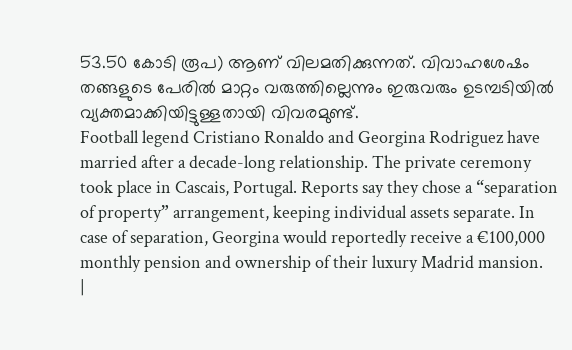53.50 കോടി രൂപ) ആണ് വിലമതിക്കുന്നത്. വിവാഹശേഷം തങ്ങളുടെ പേരിൽ മാറ്റം വരുത്തില്ലെന്നും ഇരുവരും ഉടമ്പടിയിൽ വ്യക്തമാക്കിയിട്ടുള്ളതായി വിവരമുണ്ട്.
Football legend Cristiano Ronaldo and Georgina Rodriguez have married after a decade-long relationship. The private ceremony took place in Cascais, Portugal. Reports say they chose a “separation of property” arrangement, keeping individual assets separate. In case of separation, Georgina would reportedly receive a €100,000 monthly pension and ownership of their luxury Madrid mansion.
|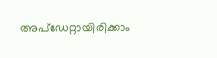അപ്ഡേറ്റായിരിക്കാം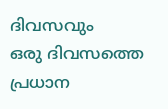ദിവസവും
ഒരു ദിവസത്തെ പ്രധാന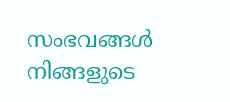സംഭവങ്ങൾ നിങ്ങളുടെ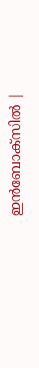ഇൻബോക്സിൽ |